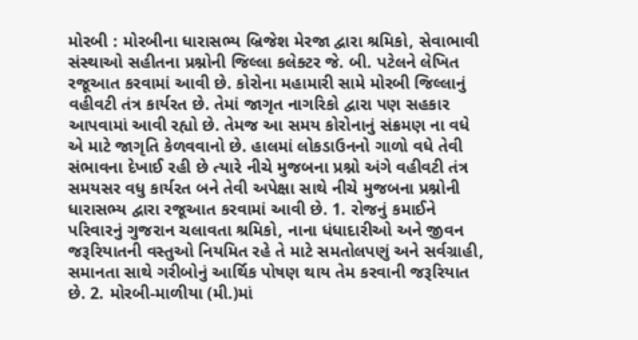મોરબી : મોરબીના ધારાસભ્ય બ્રિજેશ મેરજા દ્વારા શ્રમિકો, સેવાભાવી સંસ્થાઓ સહીતના પ્રશ્નોની જિલ્લા કલેક્ટર જે. બી. પટેલને લેખિત રજૂઆત કરવામાં આવી છે. કોરોના મહામારી સામે મોરબી જિલ્લાનું વહીવટી તંત્ર કાર્યરત છે. તેમાં જાગૃત નાગરિકો દ્વારા પણ સહકાર આપવામાં આવી રહ્યો છે. તેમજ આ સમય કોરોનાનું સંક્રમણ ના વધે એ માટે જાગૃતિ કેળવવાનો છે. હાલમાં લોકડાઉનનો ગાળો વધે તેવી સંભાવના દેખાઈ રહી છે ત્યારે નીચે મુજબના પ્રશ્નો અંગે વહીવટી તંત્ર સમયસર વધુ કાર્યરત બને તેવી અપેક્ષા સાથે નીચે મુજબના પ્રશ્નોની ધારાસભ્ય દ્વારા રજૂઆત કરવામાં આવી છે. 1. રોજનું કમાઈને પરિવારનું ગુજરાન ચલાવતા શ્રમિકો, નાના ધંધાદારીઓ અને જીવન જરૂરિયાતની વસ્તુઓ નિયમિત રહે તે માટે સમતોલપણું અને સર્વગ્રાહી, સમાનતા સાથે ગરીબોનું આર્થિક પોષણ થાય તેમ કરવાની જરૂરિયાત છે. 2. મોરબી-માળીયા (મી.)માં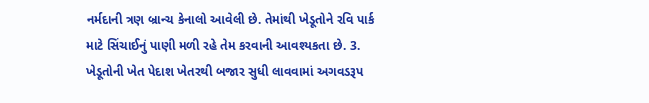નર્મદાની ત્રણ બ્રાન્ચ કેનાલો આવેલી છે. તેમાંથી ખેડૂતોને રવિ પાર્ક માટે સિંચાઈનું પાણી મળી રહે તેમ કરવાની આવશ્યકતા છે. 3. ખેડૂતોની ખેત પેદાશ ખેતરથી બજાર સુધી લાવવામાં અગવડરૂપ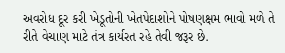અવરોધ દૂર કરી ખેડૂતોની ખેતપેદાશોને પોષણક્ષમ ભાવો મળે તે રીતે વેચાણ માટે તંત્ર કાર્યરત રહે તેવી જરૂર છે.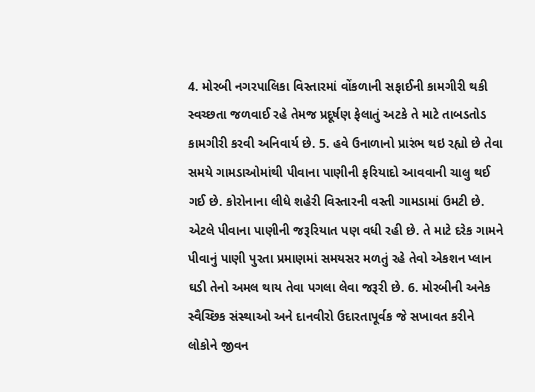4. મોરબી નગરપાલિકા વિસ્તારમાં વોંકળાની સફાઈની કામગીરી થકી સ્વચ્છતા જળવાઈ રહે તેમજ પ્રદૂર્ષણ ફેલાતું અટકે તે માટે તાબડતોડ કામગીરી કરવી અનિવાર્ય છે. 5. હવે ઉનાળાનો પ્રારંભ થઇ રહ્યો છે તેવા સમયે ગામડાઓમાંથી પીવાના પાણીની ફરિયાદો આવવાની ચાલુ થઈ ગઈ છે. કોરોનાના લીધે શહેરી વિસ્તારની વસ્તી ગામડામાં ઉમટી છે. એટલે પીવાના પાણીની જરૂરિયાત પણ વધી રહી છે. તે માટે દરેક ગામને પીવાનું પાણી પુરતા પ્રમાણમાં સમયસર મળતું રહે તેવો એકશન પ્લાન ઘડી તેનો અમલ થાય તેવા પગલા લેવા જરૂરી છે. 6. મોરબીની અનેક સ્વૈચ્છિક સંસ્થાઓ અને દાનવીરો ઉદારતાપૂર્વક જે સખાવત કરીને લોકોને જીવન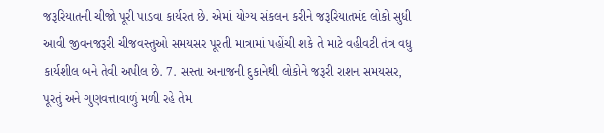જરૂરિયાતની ચીજો પૂરી પાડવા કાર્યરત છે. એમાં યોગ્ય સંકલન કરીને જરૂરિયાતમંદ લોકો સુધી આવી જીવનજરૂરી ચીજવસ્તુઓ સમયસર પૂરતી માત્રામાં પહોંચી શકે તે માટે વહીવટી તંત્ર વધુ કાર્યશીલ બને તેવી અપીલ છે. 7. સસ્તા અનાજની દુકાનેથી લોકોને જરૂરી રાશન સમયસર, પૂરતું અને ગુણવત્તાવાળું મળી રહે તેમ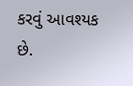કરવું આવશ્યક છે.